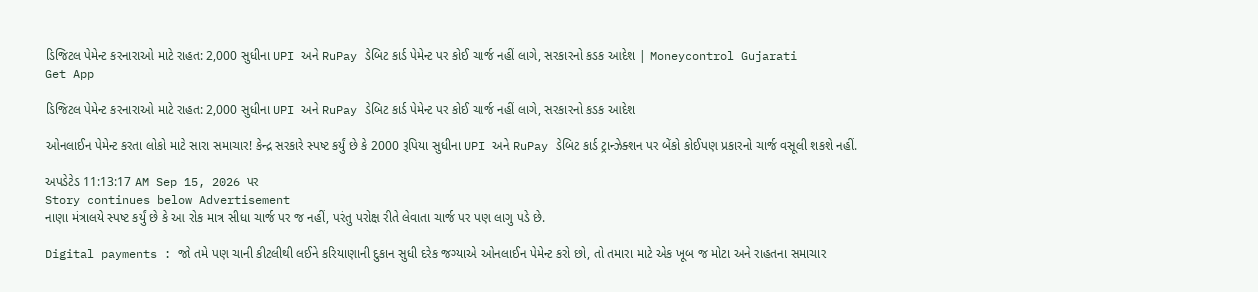ડિજિટલ પેમેન્ટ કરનારાઓ માટે રાહત: 2,000 સુધીના UPI અને RuPay ડેબિટ કાર્ડ પેમેન્ટ પર કોઈ ચાર્જ નહીં લાગે, સરકારનો કડક આદેશ | Moneycontrol Gujarati
Get App

ડિજિટલ પેમેન્ટ કરનારાઓ માટે રાહત: 2,000 સુધીના UPI અને RuPay ડેબિટ કાર્ડ પેમેન્ટ પર કોઈ ચાર્જ નહીં લાગે, સરકારનો કડક આદેશ

ઓનલાઈન પેમેન્ટ કરતા લોકો માટે સારા સમાચાર! કેન્દ્ર સરકારે સ્પષ્ટ કર્યું છે કે 2000 રૂપિયા સુધીના UPI અને RuPay ડેબિટ કાર્ડ ટ્રાન્ઝેક્શન પર બેંકો કોઈપણ પ્રકારનો ચાર્જ વસૂલી શકશે નહીં.

અપડેટેડ 11:13:17 AM Sep 15, 2026 પર
Story continues below Advertisement
નાણા મંત્રાલયે સ્પષ્ટ કર્યું છે કે આ રોક માત્ર સીધા ચાર્જ પર જ નહીં, પરંતુ પરોક્ષ રીતે લેવાતા ચાર્જ પર પણ લાગુ પડે છે.

Digital payments : જો તમે પણ ચાની કીટલીથી લઈને કરિયાણાની દુકાન સુધી દરેક જગ્યાએ ઓનલાઈન પેમેન્ટ કરો છો, તો તમારા માટે એક ખૂબ જ મોટા અને રાહતના સમાચાર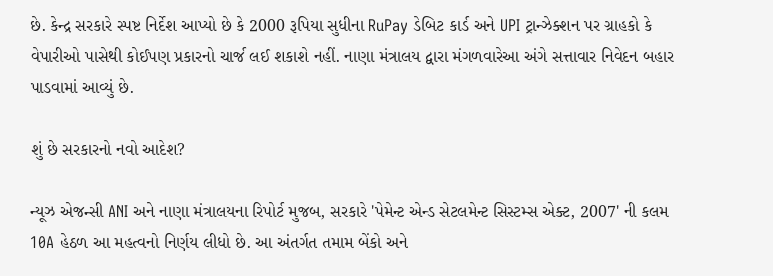છે. કેન્દ્ર સરકારે સ્પષ્ટ નિર્દેશ આપ્યો છે કે 2000 રૂપિયા સુધીના RuPay ડેબિટ કાર્ડ અને UPI ટ્રાન્ઝેક્શન પર ગ્રાહકો કે વેપારીઓ પાસેથી કોઈપણ પ્રકારનો ચાર્જ લઈ શકાશે નહીં. નાણા મંત્રાલય દ્વારા મંગળવારેઆ અંગે સત્તાવાર નિવેદન બહાર પાડવામાં આવ્યું છે.

શું છે સરકારનો નવો આદેશ?

ન્યૂઝ એજન્સી ANI અને નાણા મંત્રાલયના રિપોર્ટ મુજબ, સરકારે 'પેમેન્ટ એન્ડ સેટલમેન્ટ સિસ્ટમ્સ એક્ટ, 2007' ની કલમ 10A હેઠળ આ મહત્વનો નિર્ણય લીધો છે. આ અંતર્ગત તમામ બેંકો અને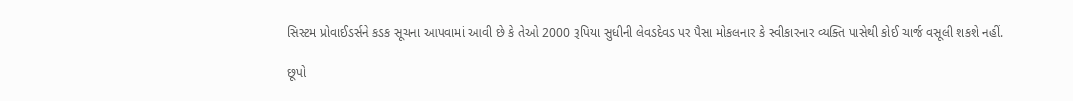સિસ્ટમ પ્રોવાઈડર્સને કડક સૂચના આપવામાં આવી છે કે તેઓ 2000 રૂપિયા સુધીની લેવડદેવડ પર પૈસા મોકલનાર કે સ્વીકારનાર વ્યક્તિ પાસેથી કોઈ ચાર્જ વસૂલી શકશે નહીં.

છૂપો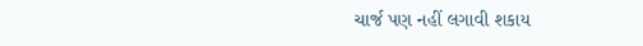ચાર્જ પણ નહીં લગાવી શકાય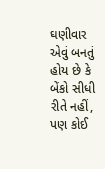ઘણીવાર એવું બનતું હોય છે કે બેંકો સીધી રીતે નહીં, પણ કોઈ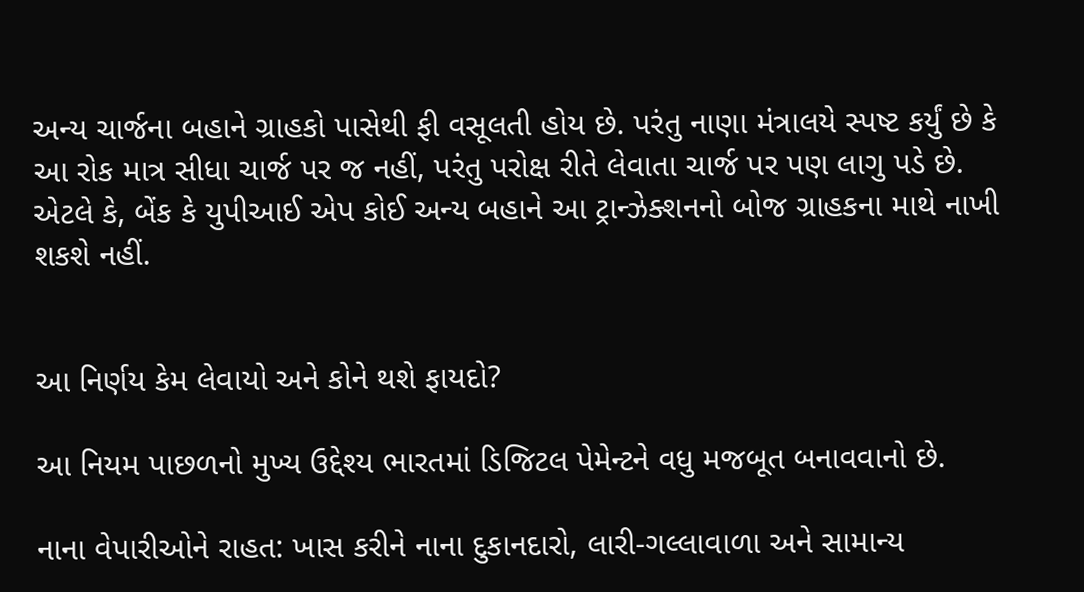અન્ય ચાર્જના બહાને ગ્રાહકો પાસેથી ફી વસૂલતી હોય છે. પરંતુ નાણા મંત્રાલયે સ્પષ્ટ કર્યું છે કે આ રોક માત્ર સીધા ચાર્જ પર જ નહીં, પરંતુ પરોક્ષ રીતે લેવાતા ચાર્જ પર પણ લાગુ પડે છે. એટલે કે, બેંક કે યુપીઆઈ એપ કોઈ અન્ય બહાને આ ટ્રાન્ઝેક્શનનો બોજ ગ્રાહકના માથે નાખી શકશે નહીં.


આ નિર્ણય કેમ લેવાયો અને કોને થશે ફાયદો?

આ નિયમ પાછળનો મુખ્ય ઉદ્દેશ્ય ભારતમાં ડિજિટલ પેમેન્ટને વધુ મજબૂત બનાવવાનો છે.

નાના વેપારીઓને રાહત: ખાસ કરીને નાના દુકાનદારો, લારી-ગલ્લાવાળા અને સામાન્ય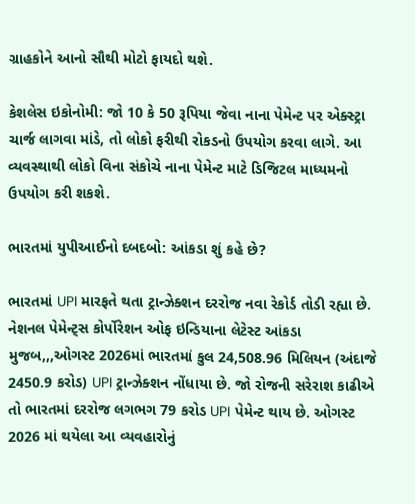ગ્રાહકોને આનો સૌથી મોટો ફાયદો થશે.

કેશલેસ ઇકોનોમી: જો 10 કે 50 રૂપિયા જેવા નાના પેમેન્ટ પર એક્સ્ટ્રા ચાર્જ લાગવા માંડે, તો લોકો ફરીથી રોકડનો ઉપયોગ કરવા લાગે. આ વ્યવસ્થાથી લોકો વિના સંકોચે નાના પેમેન્ટ માટે ડિજિટલ માધ્યમનો ઉપયોગ કરી શકશે.

ભારતમાં યુપીઆઈનો દબદબો: આંકડા શું કહે છે?

ભારતમાં UPI મારફતે થતા ટ્રાન્ઝેક્શન દરરોજ નવા રેકોર્ડ તોડી રહ્યા છે. નેશનલ પેમેન્ટ્સ કોર્પોરેશન ઓફ ઇન્ડિયાના લેટેસ્ટ આંકડા મુજબ,,,ઓગસ્ટ 2026માં ભારતમાં કુલ 24,508.96 મિલિયન (અંદાજે 2450.9 કરોડ) UPI ટ્રાન્ઝેક્શન નોંધાયા છે. જો રોજની સરેરાશ કાઢીએ તો ભારતમાં દરરોજ લગભગ 79 કરોડ UPI પેમેન્ટ થાય છે. ઓગસ્ટ 2026 માં થયેલા આ વ્યવહારોનું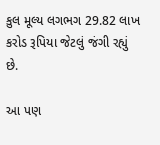કુલ મૂલ્ય લગભગ 29.82 લાખ કરોડ રૂપિયા જેટલું જંગી રહ્યું છે.

આ પણ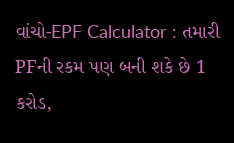વાંચો-EPF Calculator : તમારી PFની રકમ પણ બની શકે છે 1 કરોડ,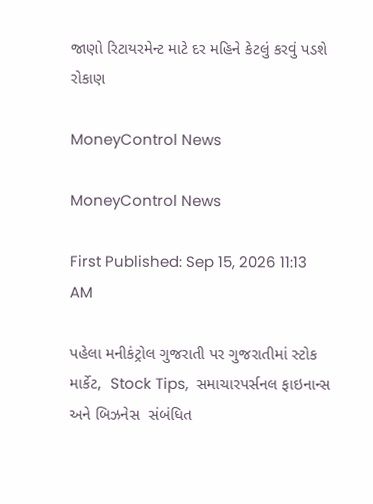જાણો રિટાયરમેન્ટ માટે દર મહિને કેટલું કરવું પડશે રોકાણ

MoneyControl News

MoneyControl News

First Published: Sep 15, 2026 11:13 AM

પહેલા મનીકંટ્રોલ ગુજરાતી પર ગુજરાતીમાં સ્ટોક માર્કેટ,  Stock Tips,  સમાચારપર્સનલ ફાઇનાન્સ  અને બિઝનેસ  સંબંધિત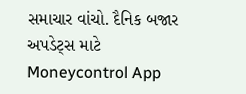સમાચાર વાંચો. દૈનિક બજાર અપડેટ્સ માટે Moneycontrol App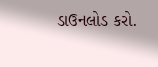ડાઉનલોડ કરો.